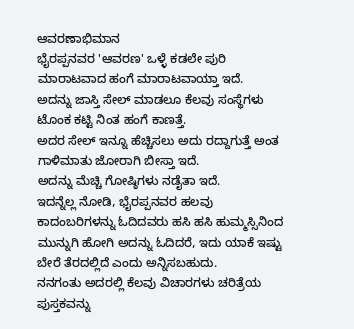ಆವರಣಾಭಿಮಾನ
ಭೈರಪ್ಪನವರ 'ಆವರಣ' ಒಳ್ಳೆ ಕಡಲೇ ಪುರಿ ಮಾರಾಟವಾದ ಹಂಗೆ ಮಾರಾಟವಾಯ್ತಾ ಇದೆ.
ಅದನ್ನು ಜಾಸ್ತಿ ಸೇಲ್ ಮಾಡಲೂ ಕೆಲವು ಸಂಸ್ಥೆಗಳು ಟೊಂಕ ಕಟ್ಟಿ ನಿಂತ ಹಂಗೆ ಕಾಣತ್ತೆ.
ಅದರ ಸೇಲ್ ಇನ್ನೂ ಹೆಚ್ಚಿಸಲು ಅದು ರದ್ದಾಗುತ್ತೆ ಅಂತ ಗಾಳಿಮಾತು ಜೋರಾಗಿ ಬೀಸ್ತಾ ಇದೆ.
ಅದನ್ನು ಮೆಚ್ಚಿ ಗೋಷ್ಠಿಗಳು ನಡೈತಾ ಇದೆ.
ಇದನ್ನೆಲ್ಲ ನೋಡಿ, ಭೈರಪ್ಪನವರ ಹಲವು ಕಾದಂಬರಿಗಳನ್ನು ಓದಿದವರು ಹಸಿ ಹಸಿ ಹುಮ್ಮಸ್ಸಿನಿಂದ ಮುನ್ನುಗಿ ಹೋಗಿ ಅದನ್ನು ಓದಿದರೆ, ಇದು ಯಾಕೆ ಇಷ್ಟು ಬೇರೆ ತೆರದಲ್ಲಿದೆ ಎಂದು ಅನ್ನಿಸಬಹುದು.
ನನಗಂತು ಅದರಲ್ಲಿ ಕೆಲವು ವಿಚಾರಗಳು ಚರಿತ್ರೆಯ ಪುಸ್ತಕವನ್ನು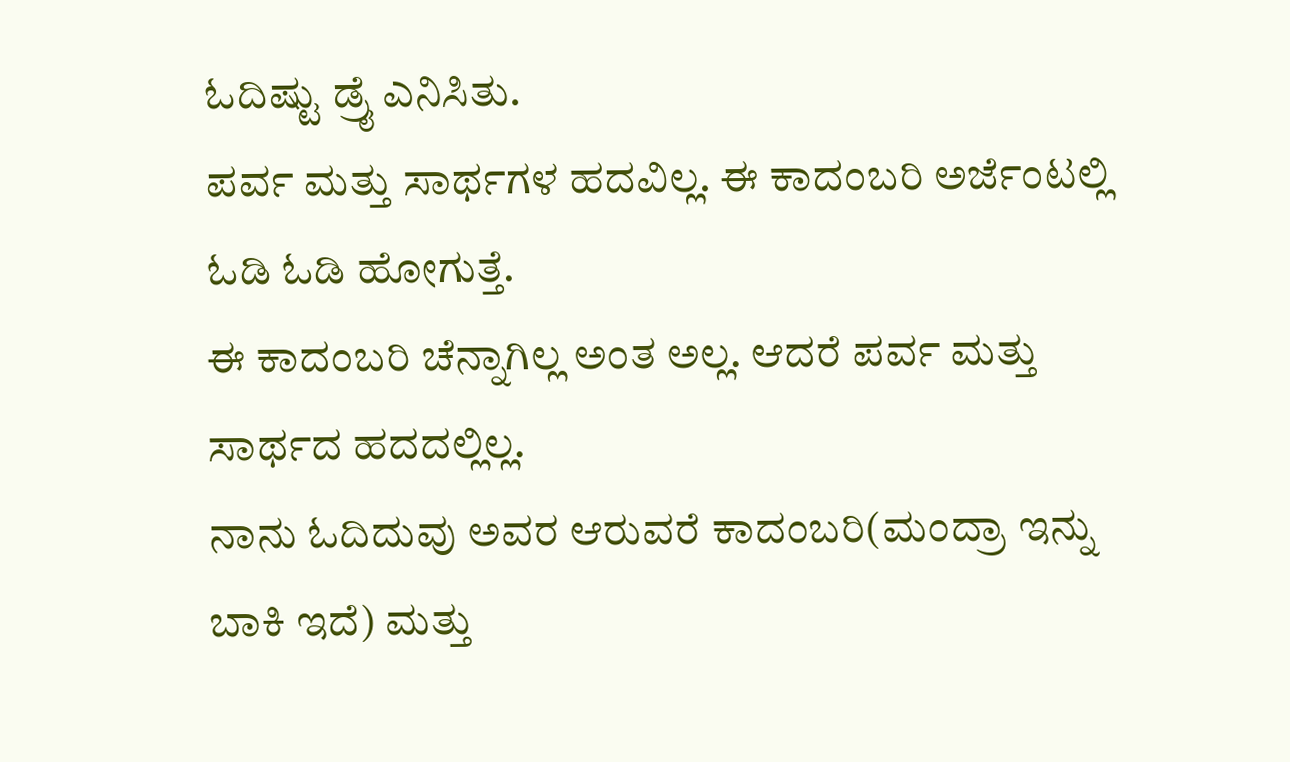ಓದಿಷ್ಟು ಡ್ರೈ ಎನಿಸಿತು.
ಪರ್ವ ಮತ್ತು ಸಾರ್ಥಗಳ ಹದವಿಲ್ಲ. ಈ ಕಾದಂಬರಿ ಅರ್ಜೆಂಟಲ್ಲಿ ಓಡಿ ಓಡಿ ಹೋಗುತ್ತೆ.
ಈ ಕಾದಂಬರಿ ಚೆನ್ನಾಗಿಲ್ಲ ಅಂತ ಅಲ್ಲ. ಆದರೆ ಪರ್ವ ಮತ್ತು ಸಾರ್ಥದ ಹದದಲ್ಲಿಲ್ಲ.
ನಾನು ಓದಿದುವು ಅವರ ಆರುವರೆ ಕಾದಂಬರಿ(ಮಂದ್ರಾ ಇನ್ನು ಬಾಕಿ ಇದೆ) ಮತ್ತು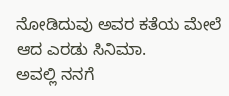ನೋಡಿದುವು ಅವರ ಕತೆಯ ಮೇಲೆ ಆದ ಎರಡು ಸಿನಿಮಾ.
ಅವಲ್ಲಿ ನನಗೆ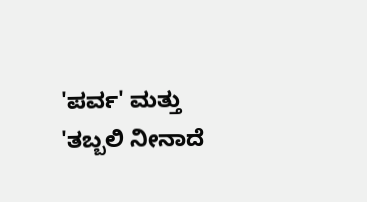'ಪರ್ವ' ಮತ್ತು 'ತಬ್ಬಲಿ ನೀನಾದೆ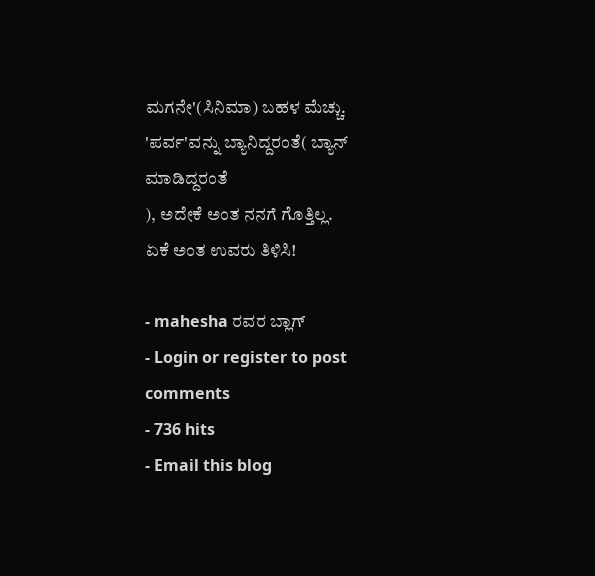ಮಗನೇ'(ಸಿನಿಮಾ) ಬಹಳ ಮೆಚ್ಚು.
'ಪರ್ವ'ವನ್ನು ಬ್ಯಾನಿದ್ದರಂತೆ( ಬ್ಯಾನ್ ಮಾಡಿದ್ದರಂತೆ
), ಅದೇಕೆ ಅಂತ ನನಗೆ ಗೊತ್ತಿಲ್ಲ.
ಏಕೆ ಅಂತ ಉವರು ತಿಳಿಸಿ!

- mahesha ರವರ ಬ್ಲಾಗ್
- Login or register to post comments
- 736 hits
- Email this blog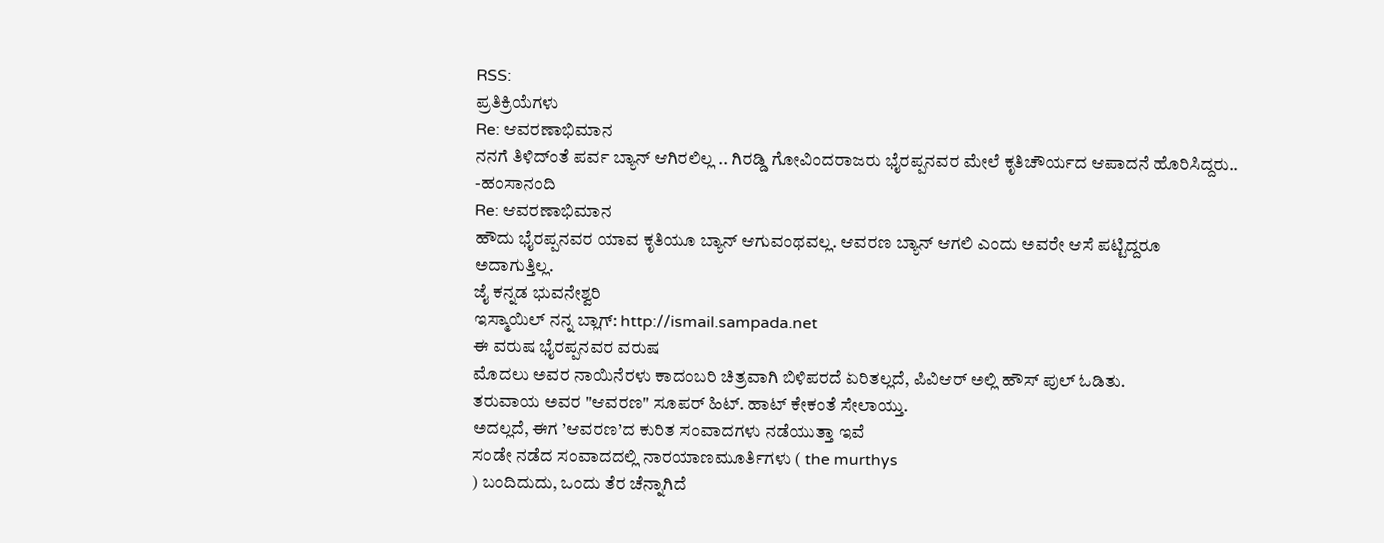RSS:
ಪ್ರತಿಕ್ರಿಯೆಗಳು
Re: ಆವರಣಾಭಿಮಾನ
ನನಗೆ ತಿಳಿದ್ಂತೆ ಪರ್ವ ಬ್ಯಾನ್ ಆಗಿರಲಿಲ್ಲ .. ಗಿರಡ್ಡಿ ಗೋವಿಂದರಾಜರು ಭೈರಪ್ಪನವರ ಮೇಲೆ ಕೃತಿಚೌರ್ಯದ ಆಪಾದನೆ ಹೊರಿಸಿದ್ದರು..
-ಹಂಸಾನಂದಿ
Re: ಆವರಣಾಭಿಮಾನ
ಹೌದು ಭೈರಪ್ಪನವರ ಯಾವ ಕೃತಿಯೂ ಬ್ಯಾನ್ ಆಗುವಂಥವಲ್ಲ. ಆವರಣ ಬ್ಯಾನ್ ಆಗಲಿ ಎಂದು ಅವರೇ ಆಸೆ ಪಟ್ಟಿದ್ದರೂ ಅದಾಗುತ್ತಿಲ್ಲ.
ಜೈ ಕನ್ನಡ ಭುವನೇಶ್ವರಿ
ಇಸ್ಮಾಯಿಲ್ ನನ್ನ ಬ್ಲಾಗ್: http://ismail.sampada.net
ಈ ವರುಷ ಭೈರಪ್ಪನವರ ವರುಷ
ಮೊದಲು ಅವರ ನಾಯಿನೆರಳು ಕಾದಂಬರಿ ಚಿತ್ರವಾಗಿ ಬಿಳಿಪರದೆ ಏರಿತಲ್ಲದೆ, ಪಿವಿಆರ್ ಅಲ್ಲಿ ಹೌಸ್ ಪುಲ್ ಓಡಿತು.
ತರುವಾಯ ಅವರ "ಆವರಣ" ಸೂಪರ್ ಹಿಟ್. ಹಾಟ್ ಕೇಕಂತೆ ಸೇಲಾಯ್ತು.
ಅದಲ್ಲದೆ, ಈಗ ’ಆವರಣ’ದ ಕುರಿತ ಸಂವಾದಗಳು ನಡೆಯುತ್ತಾ ಇವೆ
ಸಂಡೇ ನಡೆದ ಸಂವಾದದಲ್ಲಿ ನಾರಯಾಣಮೂರ್ತಿಗಳು ( the murthys
) ಬಂದಿದುದು, ಒಂದು ತೆರ ಚೆನ್ನಾಗಿದೆ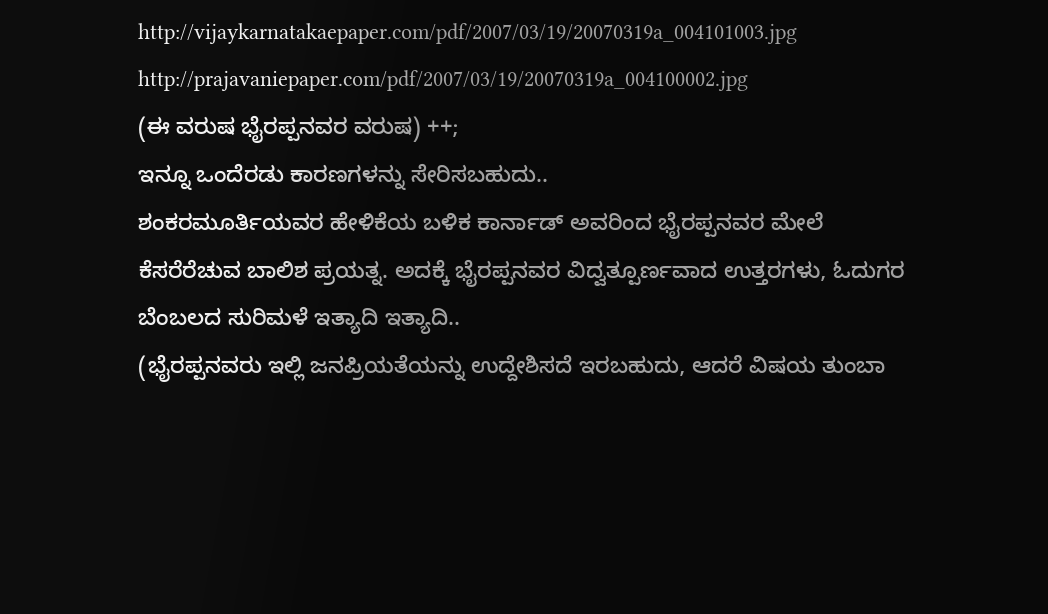http://vijaykarnatakaepaper.com/pdf/2007/03/19/20070319a_004101003.jpg
http://prajavaniepaper.com/pdf/2007/03/19/20070319a_004100002.jpg
(ಈ ವರುಷ ಭೈರಪ್ಪನವರ ವರುಷ) ++;
ಇನ್ನೂ ಒಂದೆರಡು ಕಾರಣಗಳನ್ನು ಸೇರಿಸಬಹುದು..
ಶಂಕರಮೂರ್ತಿಯವರ ಹೇಳಿಕೆಯ ಬಳಿಕ ಕಾರ್ನಾಡ್ ಅವರಿಂದ ಭೈರಪ್ಪನವರ ಮೇಲೆ ಕೆಸರೆರೆಚುವ ಬಾಲಿಶ ಪ್ರಯತ್ನ. ಅದಕ್ಕೆ ಭೈರಪ್ಪನವರ ವಿದ್ವತ್ಪೂರ್ಣವಾದ ಉತ್ತರಗಳು, ಓದುಗರ ಬೆಂಬಲದ ಸುರಿಮಳೆ ಇತ್ಯಾದಿ ಇತ್ಯಾದಿ..
(ಭೈರಪ್ಪನವರು ಇಲ್ಲಿ ಜನಪ್ರಿಯತೆಯನ್ನು ಉದ್ದೇಶಿಸದೆ ಇರಬಹುದು, ಆದರೆ ವಿಷಯ ತುಂಬಾ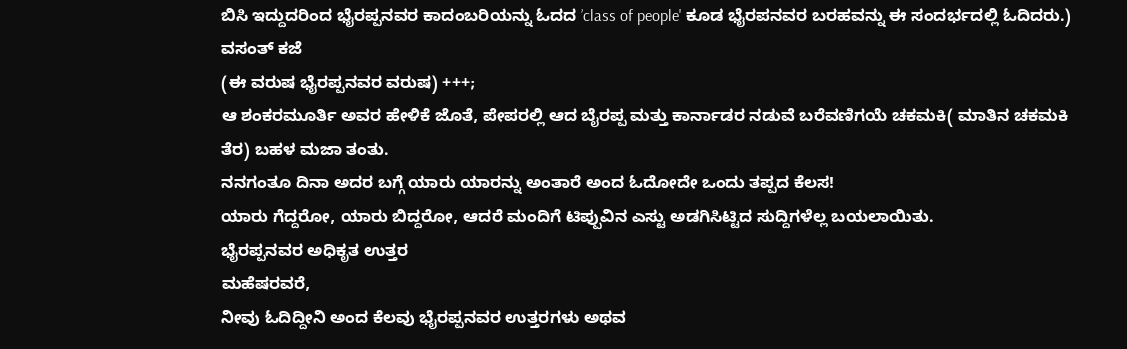ಬಿಸಿ ಇದ್ದುದರಿಂದ ಭೈರಪ್ಪನವರ ಕಾದಂಬರಿಯನ್ನು ಓದದ ’class of people' ಕೂಡ ಭೈರಪನವರ ಬರಹವನ್ನು ಈ ಸಂದರ್ಭದಲ್ಲಿ ಓದಿದರು.)
ವಸಂತ್ ಕಜೆ
(ಈ ವರುಷ ಭೈರಪ್ಪನವರ ವರುಷ) +++;
ಆ ಶಂಕರಮೂರ್ತಿ ಅವರ ಹೇಳಿಕೆ ಜೊತೆ, ಪೇಪರಲ್ಲಿ ಆದ ಬೈರಪ್ಪ ಮತ್ತು ಕಾರ್ನಾಡರ ನಡುವೆ ಬರೆವಣಿಗಯೆ ಚಕಮಕಿ( ಮಾತಿನ ಚಕಮಕಿ ತೆರ) ಬಹಳ ಮಜಾ ತಂತು.
ನನಗಂತೂ ದಿನಾ ಅದರ ಬಗ್ಗೆ ಯಾರು ಯಾರನ್ನು ಅಂತಾರೆ ಅಂದ ಓದೋದೇ ಒಂದು ತಪ್ಪದ ಕೆಲಸ!
ಯಾರು ಗೆದ್ದರೋ, ಯಾರು ಬಿದ್ದರೋ, ಆದರೆ ಮಂದಿಗೆ ಟಿಪ್ಪುವಿನ ಎಸ್ಟು ಅಡಗಿಸಿಟ್ಟಿದ ಸುದ್ದಿಗಳೆಲ್ಲ ಬಯಲಾಯಿತು.
ಭೈರಪ್ಪನವರ ಅಧಿಕೃತ ಉತ್ತರ
ಮಹೆಷರವರೆ,
ನೀವು ಓದಿದ್ದೀನಿ ಅಂದ ಕೆಲವು ಭೈರಪ್ಪನವರ ಉತ್ತರಗಳು ಅಥವ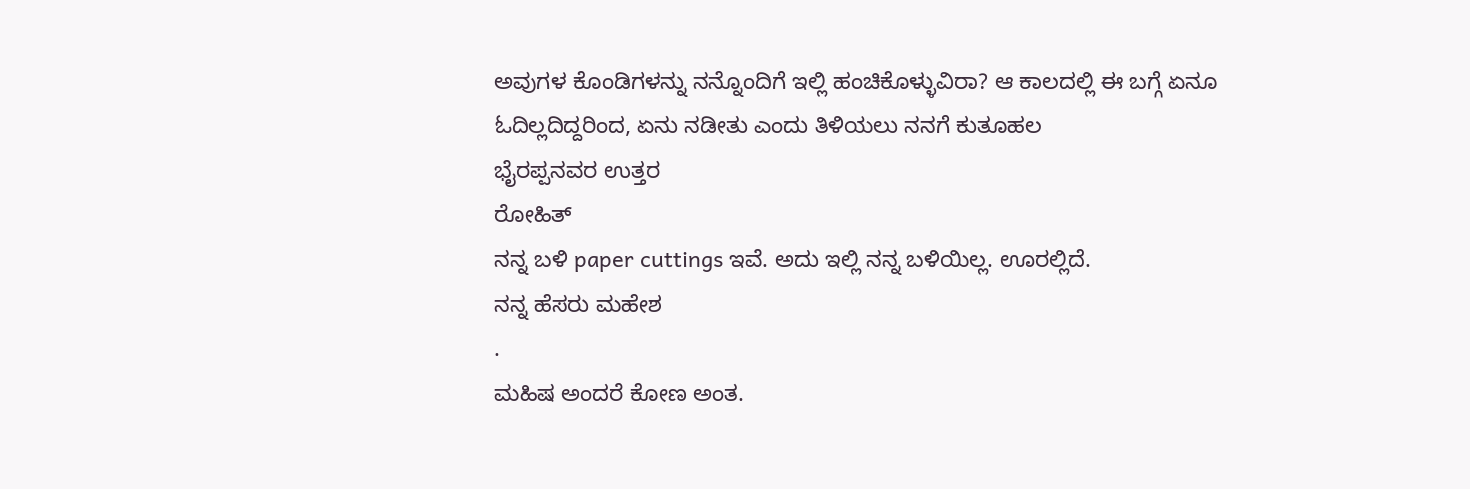ಅವುಗಳ ಕೊಂಡಿಗಳನ್ನು ನನ್ನೊಂದಿಗೆ ಇಲ್ಲಿ ಹಂಚಿಕೊಳ್ಳುವಿರಾ? ಆ ಕಾಲದಲ್ಲಿ ಈ ಬಗ್ಗೆ ಏನೂ ಓದಿಲ್ಲದಿದ್ದರಿಂದ, ಏನು ನಡೀತು ಎಂದು ತಿಳಿಯಲು ನನಗೆ ಕುತೂಹಲ
ಭೈರಪ್ಪನವರ ಉತ್ತರ
ರೋಹಿತ್
ನನ್ನ ಬಳಿ paper cuttings ಇವೆ. ಅದು ಇಲ್ಲಿ ನನ್ನ ಬಳಿಯಿಲ್ಲ. ಊರಲ್ಲಿದೆ.
ನನ್ನ ಹೆಸರು ಮಹೇಶ
.
ಮಹಿಷ ಅಂದರೆ ಕೋಣ ಅಂತ.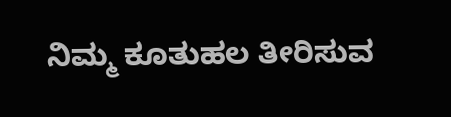ನಿಮ್ಮ ಕೂತುಹಲ ತೀರಿಸುವ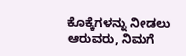ಕೊಕ್ಕೆಗಳನ್ನು ನೀಡಲು ಆರುವರು, ನಿಮಗೆ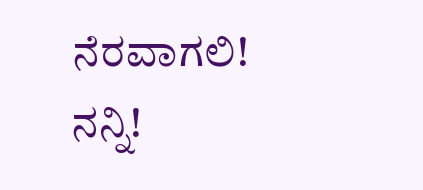ನೆರವಾಗಲಿ!
ನನ್ನಿ!